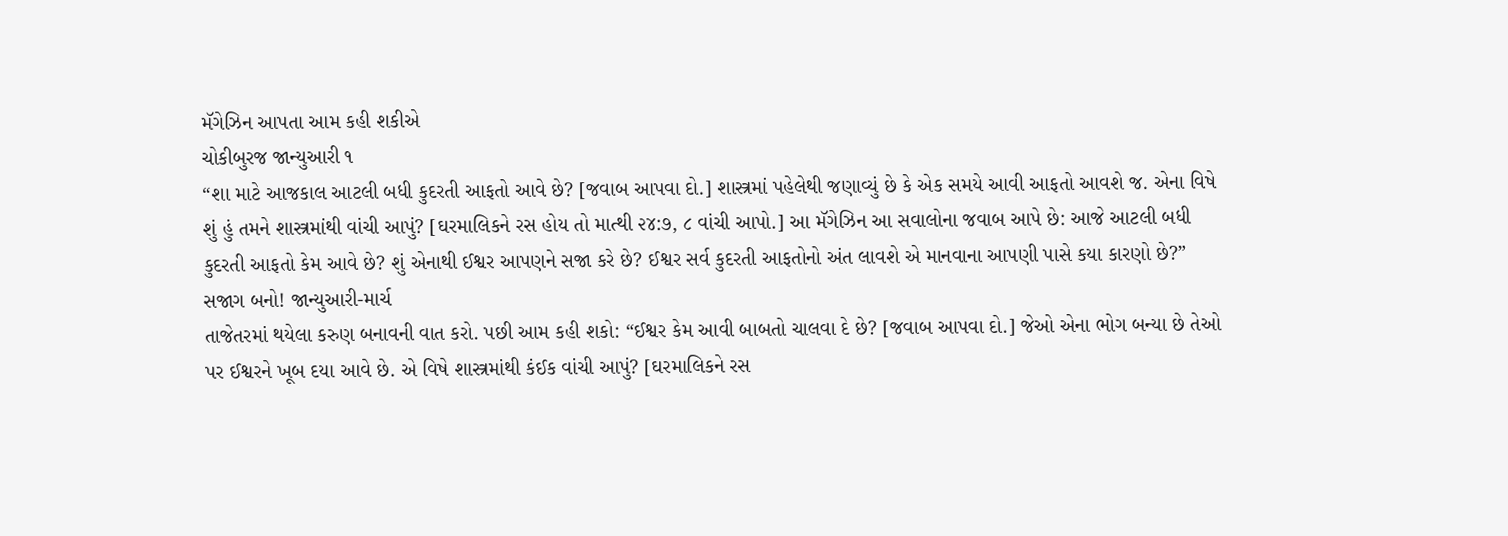મૅગેઝિન આપતા આમ કહી શકીએ
ચોકીબુરજ જાન્યુઆરી ૧
“શા માટે આજકાલ આટલી બધી કુદરતી આફતો આવે છે? [જવાબ આપવા દો.] શાસ્ત્રમાં પહેલેથી જણાવ્યું છે કે એક સમયે આવી આફતો આવશે જ. એના વિષે શું હું તમને શાસ્ત્રમાંથી વાંચી આપું? [ઘરમાલિકને રસ હોય તો માત્થી ૨૪:૭, ૮ વાંચી આપો.] આ મૅગેઝિન આ સવાલોના જવાબ આપે છે: આજે આટલી બધી કુદરતી આફતો કેમ આવે છે? શું એનાથી ઈશ્વર આપણને સજા કરે છે? ઈશ્વર સર્વ કુદરતી આફતોનો અંત લાવશે એ માનવાના આપણી પાસે કયા કારણો છે?”
સજાગ બનો! જાન્યુઆરી-માર્ચ
તાજેતરમાં થયેલા કરુણ બનાવની વાત કરો. પછી આમ કહી શકો: “ઈશ્વર કેમ આવી બાબતો ચાલવા દે છે? [જવાબ આપવા દો.] જેઓ એના ભોગ બન્યા છે તેઓ પર ઈશ્વરને ખૂબ દયા આવે છે. એ વિષે શાસ્ત્રમાંથી કંઈક વાંચી આપું? [ઘરમાલિકને રસ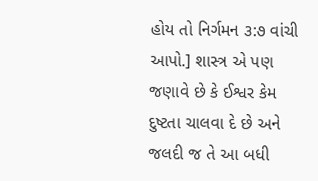હોય તો નિર્ગમન ૩:૭ વાંચી આપો.] શાસ્ત્ર એ પણ જણાવે છે કે ઈશ્વર કેમ દુષ્ટતા ચાલવા દે છે અને જલદી જ તે આ બધી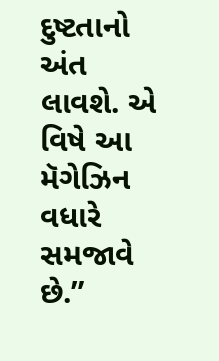દુષ્ટતાનો અંત લાવશે. એ વિષે આ મૅગેઝિન વધારે સમજાવે છે.”